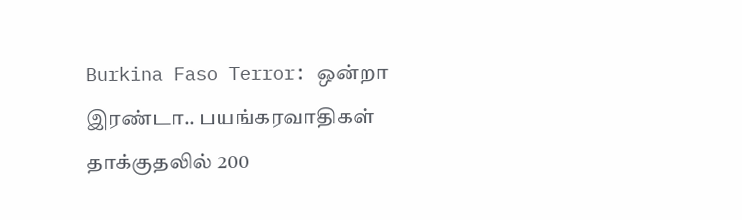Burkina Faso Terror: ஒன்றா இரண்டா.. பயங்கரவாதிகள் தாக்குதலில் 200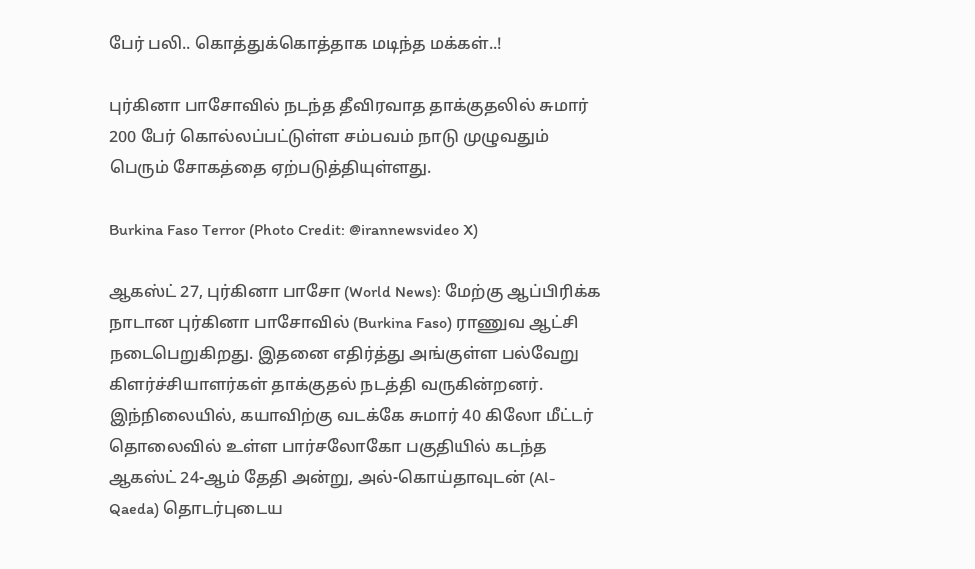பேர் பலி.. கொத்துக்கொத்தாக மடிந்த மக்கள்..!

புர்கினா பாசோவில் நடந்த தீவிரவாத தாக்குதலில் சுமார் 200 பேர் கொல்லப்பட்டுள்ள சம்பவம் நாடு முழுவதும் பெரும் சோகத்தை ஏற்படுத்தியுள்ளது.

Burkina Faso Terror (Photo Credit: @irannewsvideo X)

ஆகஸ்ட் 27, புர்கினா பாசோ (World News): மேற்கு ஆப்பிரிக்க நாடான புர்கினா பாசோவில் (Burkina Faso) ராணுவ ஆட்சி நடைபெறுகிறது. இதனை எதிர்த்து அங்குள்ள பல்வேறு கிளர்ச்சியாளர்கள் தாக்குதல் நடத்தி வருகின்றனர். இந்நிலையில், கயாவிற்கு வடக்கே சுமார் 40 கிலோ மீட்டர் தொலைவில் உள்ள பார்சலோகோ பகுதியில் கடந்த ஆகஸ்ட் 24-ஆம் தேதி அன்று, அல்-கொய்தாவுடன் (Al-Qaeda) தொடர்புடைய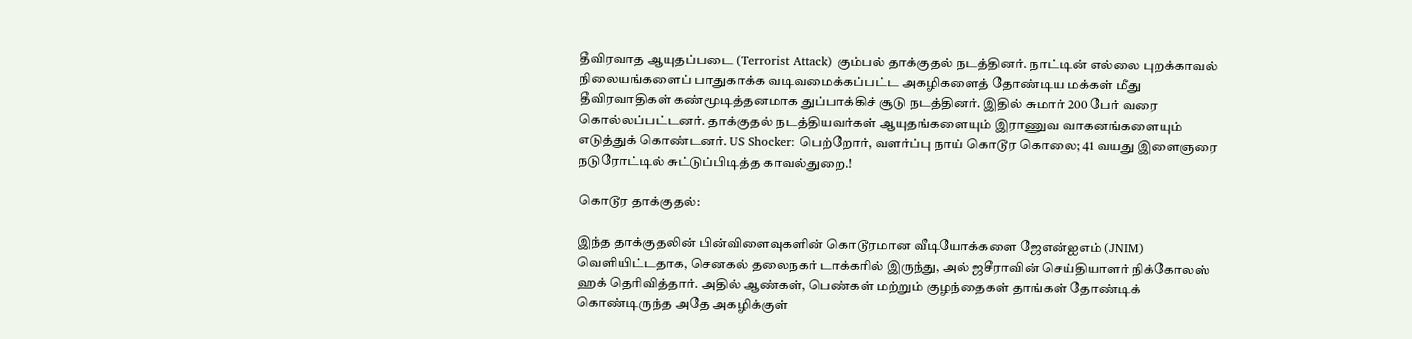தீவிரவாத ஆயுதப்படை (Terrorist Attack) கும்பல் தாக்குதல் நடத்தினர். நாட்டின் எல்லை புறக்காவல் நிலையங்களைப் பாதுகாக்க வடிவமைக்கப்பட்ட அகழிகளைத் தோண்டிய மக்கள் மீது தீவிரவாதிகள் கண்மூடித்தனமாக துப்பாக்கிச் சூடு நடத்தினர். இதில் சுமார் 200 பேர் வரை கொல்லப்பட்டனர். தாக்குதல் நடத்தியவர்கள் ஆயுதங்களையும் இராணுவ வாகனங்களையும் எடுத்துக் கொண்டனர். US Shocker: பெற்றோர், வளர்ப்பு நாய் கொடூர கொலை; 41 வயது இளைஞரை நடுரோட்டில் சுட்டுப்பிடித்த காவல்துறை.!

கொடூர தாக்குதல்:

இந்த தாக்குதலின் பின்விளைவுகளின் கொடூரமான வீடியோக்களை ஜேஎன்ஐஎம் (JNIM) வெளியிட்டதாக, செனகல் தலைநகர் டாக்கரில் இருந்து, அல் ஜசீராவின் செய்தியாளர் நிக்கோலஸ் ஹக் தெரிவித்தார். அதில் ஆண்கள், பெண்கள் மற்றும் குழந்தைகள் தாங்கள் தோண்டிக் கொண்டிருந்த அதே அகழிக்குள்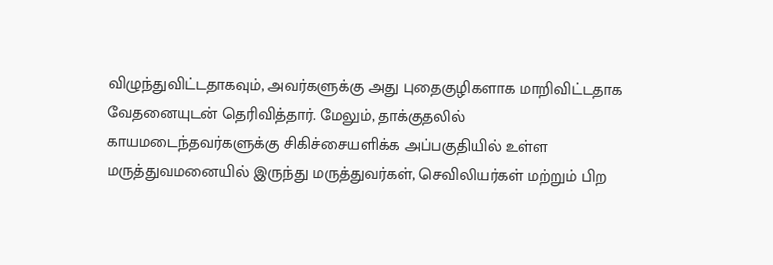விழுந்துவிட்டதாகவும், அவர்களுக்கு அது புதைகுழிகளாக மாறிவிட்டதாக வேதனையுடன் தெரிவித்தார். மேலும், தாக்குதலில் காயமடைந்தவர்களுக்கு சிகிச்சையளிக்க அப்பகுதியில் உள்ள மருத்துவமனையில் இருந்து மருத்துவர்கள், செவிலியர்கள் மற்றும் பிற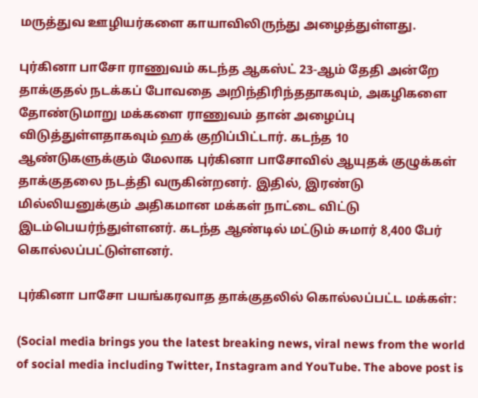மருத்துவ ஊழியர்களை காயாவிலிருந்து அழைத்துள்ளது.

புர்கினா பாசோ ராணுவம் கடந்த ஆகஸ்ட் 23-ஆம் தேதி அன்றே தாக்குதல் நடக்கப் போவதை அறிந்திரிந்ததாகவும், அகழிகளை தோண்டுமாறு மக்களை ராணுவம் தான் அழைப்பு விடுத்துள்ளதாகவும் ஹக் குறிப்பிட்டார். கடந்த 10 ஆண்டுகளுக்கும் மேலாக புர்கினா பாசோவில் ஆயுதக் குழுக்கள் தாக்குதலை நடத்தி வருகின்றனர். இதில், இரண்டு மில்லியனுக்கும் அதிகமான மக்கள் நாட்டை விட்டு இடம்பெயர்ந்துள்ளனர். கடந்த ஆண்டில் மட்டும் சுமார் 8,400 பேர் கொல்லப்பட்டுள்ளனர்.

புர்கினா பாசோ பயங்கரவாத தாக்குதலில் கொல்லப்பட்ட மக்கள்:

(Social media brings you the latest breaking news, viral news from the world of social media including Twitter, Instagram and YouTube. The above post is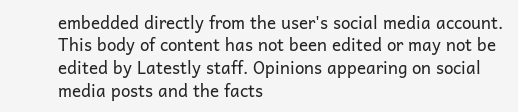embedded directly from the user's social media account. This body of content has not been edited or may not be edited by Latestly staff. Opinions appearing on social media posts and the facts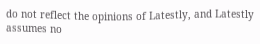do not reflect the opinions of Latestly, and Latestly assumes no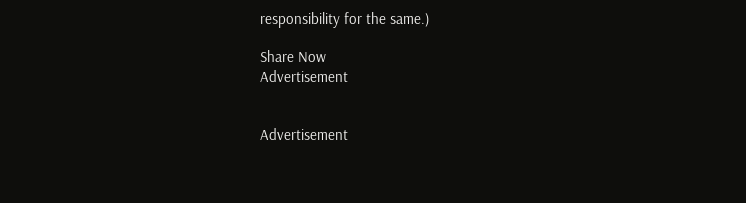responsibility for the same.)

Share Now
Advertisement


Advertisement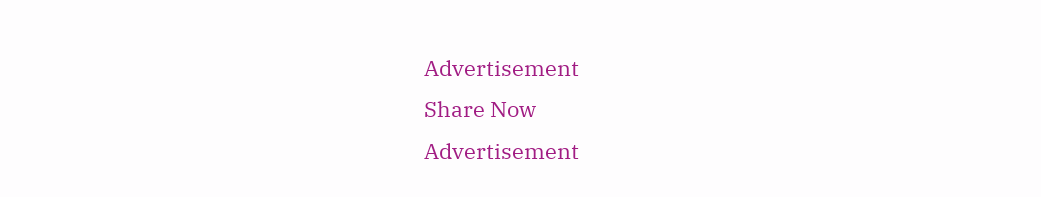Advertisement
Share Now
Advertisement